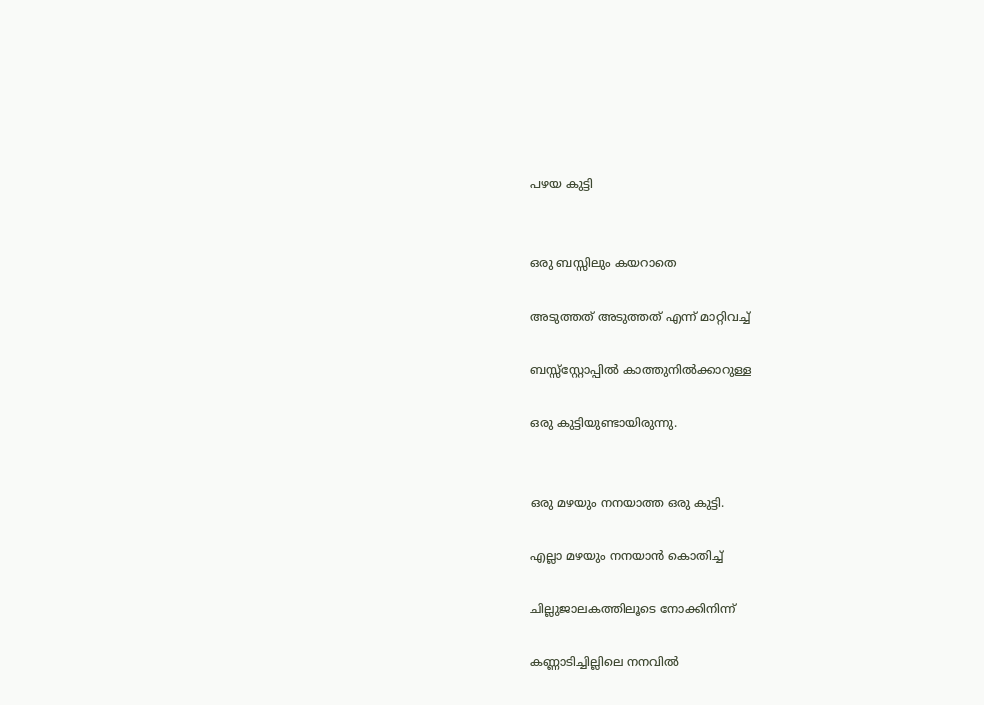പഴയ കുട്ടി


ഒരു ബസ്സിലും കയറാതെ

അടുത്തത് അടുത്തത് എന്ന് മാറ്റിവച്ച്

ബസ്സ്സ്റ്റോപ്പില്‍ കാത്തുനില്‍ക്കാറുള്ള

ഒരു കുട്ടിയുണ്ടായിരുന്നു.


ഒരു മഴയും നനയാത്ത ഒരു കുട്ടി.

എല്ലാ മഴയും നനയാന്‍ കൊതിച്ച്

ചില്ലുജാലകത്തിലൂടെ നോക്കിനിന്ന്

കണ്ണാടിച്ചില്ലിലെ നനവില്‍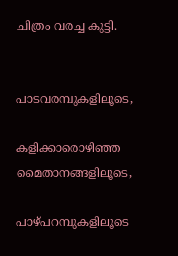ചിത്രം വരച്ച കുട്ടി.


പാടവരമ്പുകളിലൂടെ,

കളിക്കാരൊഴിഞ്ഞ മൈതാനങ്ങളിലൂടെ,

പാഴ്പറമ്പുകളിലൂടെ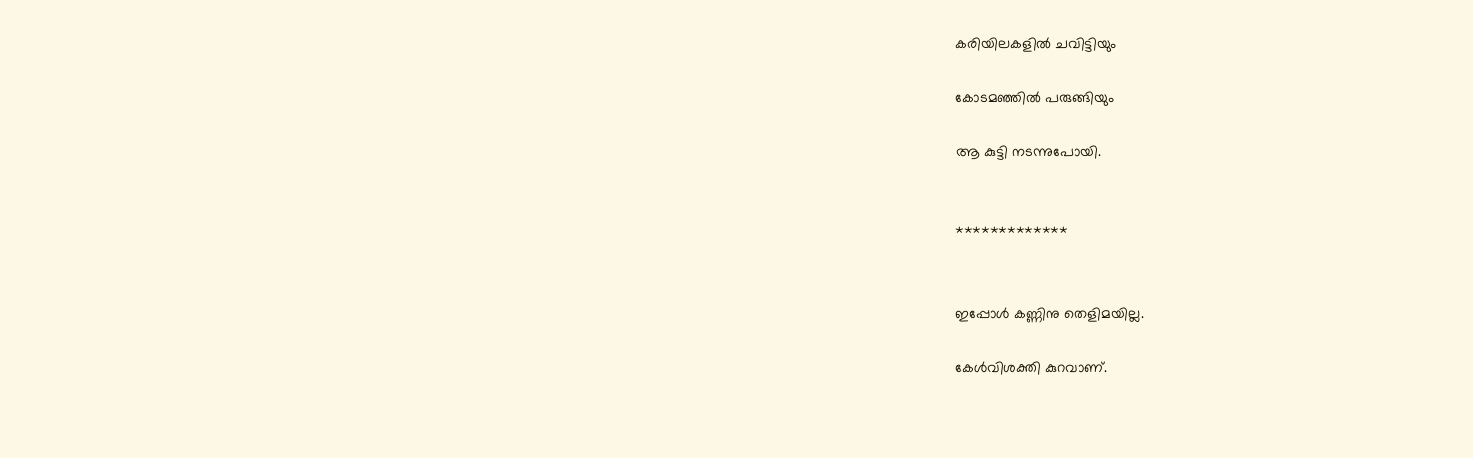കരിയിലകളില്‍ ചവിട്ടിയും

കോടമഞ്ഞില്‍ പരുങ്ങിയും

ആ കുട്ടി നടന്നുപോയി.


*************


ഇപ്പോള്‍ കണ്ണിനു തെളിമയില്ല.

കേള്‍വിശക്തി കുറവാണ്.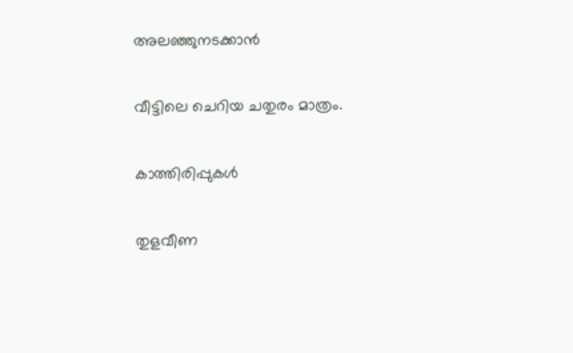അലഞ്ഞുനടക്കാന്‍

വീട്ടിലെ ചെറിയ ചതുരം മാത്രം.

കാത്തിരിപ്പുകള്‍

തുളവീണ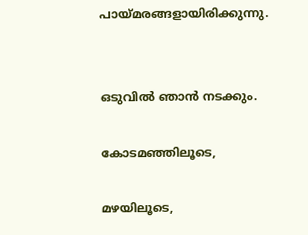പായ്മരങ്ങളായിരിക്കുന്നു.


ഒടുവില്‍ ഞാന്‍ നടക്കും.

കോടമഞ്ഞിലൂടെ,

മഴയിലൂടെ,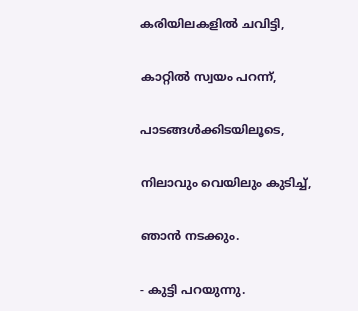കരിയിലകളില്‍ ചവിട്ടി,

കാറ്റില്‍ സ്വയം പറന്ന്,

പാടങ്ങള്‍ക്കിടയിലൂടെ,

നിലാവും വെയിലും കുടിച്ച്,

ഞാന്‍ നടക്കും.

- കുട്ടി പറയുന്നു.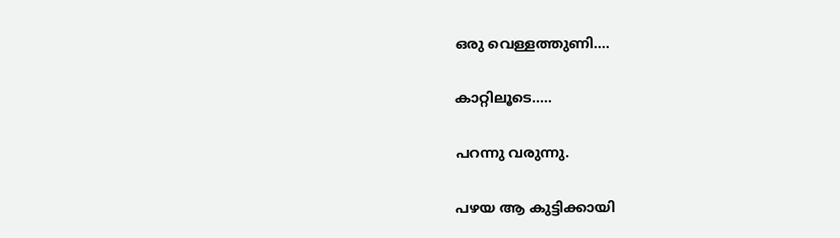ഒരു വെള്ളത്തുണി....

കാറ്റിലൂടെ.....

പറന്നു വരുന്നു.

പഴയ ആ കുട്ടിക്കായി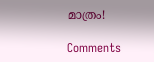മാത്രം!

Comments